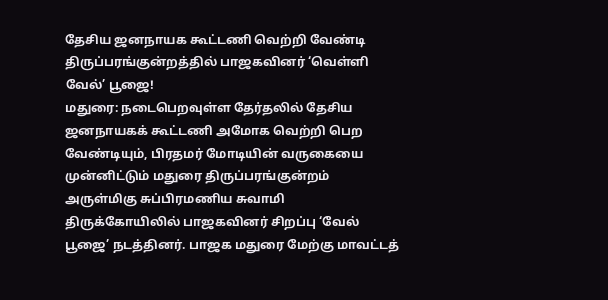தேசிய ஜனநாயக கூட்டணி வெற்றி வேண்டி திருப்பரங்குன்றத்தில் பாஜகவினர் ‘வெள்ளி வேல்’ பூஜை!
மதுரை: நடைபெறவுள்ள தேர்தலில் தேசிய ஜனநாயகக் கூட்டணி அமோக வெற்றி பெற வேண்டியும், பிரதமர் மோடியின் வருகையை முன்னிட்டும் மதுரை திருப்பரங்குன்றம் அருள்மிகு சுப்பிரமணிய சுவாமி திருக்கோயிலில் பாஜகவினர் சிறப்பு ‘வேல் பூஜை’ நடத்தினர். பாஜக மதுரை மேற்கு மாவட்டத்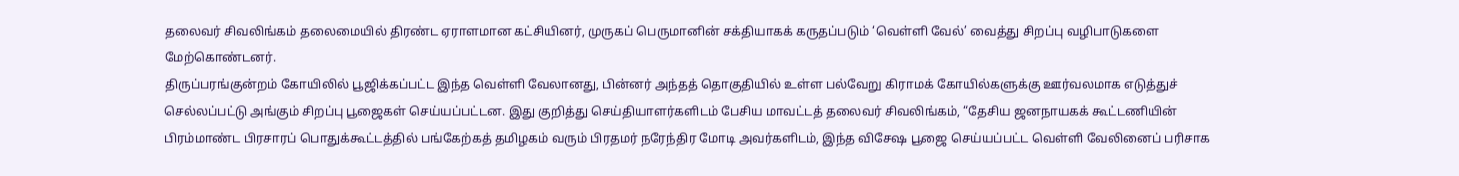தலைவர் சிவலிங்கம் தலைமையில் திரண்ட ஏராளமான கட்சியினர், முருகப் பெருமானின் சக்தியாகக் கருதப்படும் ‘வெள்ளி வேல்’ வைத்து சிறப்பு வழிபாடுகளை மேற்கொண்டனர்.
திருப்பரங்குன்றம் கோயிலில் பூஜிக்கப்பட்ட இந்த வெள்ளி வேலானது, பின்னர் அந்தத் தொகுதியில் உள்ள பல்வேறு கிராமக் கோயில்களுக்கு ஊர்வலமாக எடுத்துச் செல்லப்பட்டு அங்கும் சிறப்பு பூஜைகள் செய்யப்பட்டன. இது குறித்து செய்தியாளர்களிடம் பேசிய மாவட்டத் தலைவர் சிவலிங்கம், “தேசிய ஜனநாயகக் கூட்டணியின் பிரம்மாண்ட பிரசாரப் பொதுக்கூட்டத்தில் பங்கேற்கத் தமிழகம் வரும் பிரதமர் நரேந்திர மோடி அவர்களிடம், இந்த விசேஷ பூஜை செய்யப்பட்ட வெள்ளி வேலினைப் பரிசாக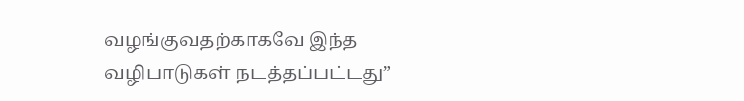வழங்குவதற்காகவே இந்த வழிபாடுகள் நடத்தப்பட்டது”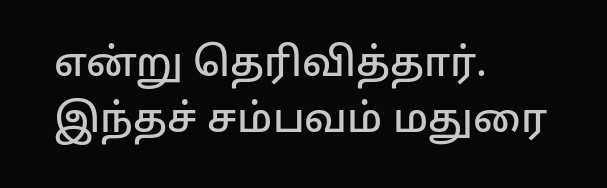என்று தெரிவித்தார். இந்தச் சம்பவம் மதுரை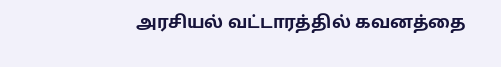அரசியல் வட்டாரத்தில் கவனத்தை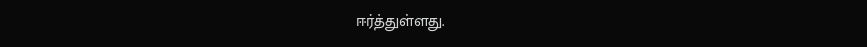ஈர்த்துள்ளது.